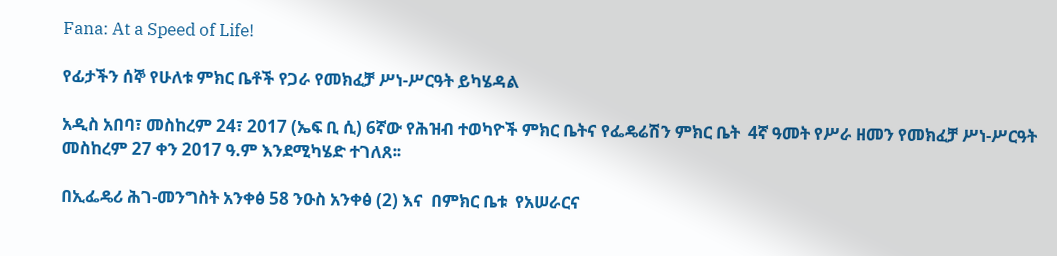Fana: At a Speed of Life!

የፊታችን ሰኞ የሁለቱ ምክር ቤቶች የጋራ የመክፈቻ ሥነ-ሥርዓት ይካሄዳል

አዲስ አበባ፣ መስከረም 24፣ 2017 (ኤፍ ቢ ሲ) 6ኛው የሕዝብ ተወካዮች ምክር ቤትና የፌዴሬሽን ምክር ቤት  4ኛ ዓመት የሥራ ዘመን የመክፈቻ ሥነ-ሥርዓት መስከረም 27 ቀን 2017 ዓ.ም እንደሚካሄድ ተገለጸ፡፡

በኢፌዴሪ ሕገ-መንግስት አንቀፅ 58 ንዑስ አንቀፅ (2) እና  በምክር ቤቱ  የአሠራርና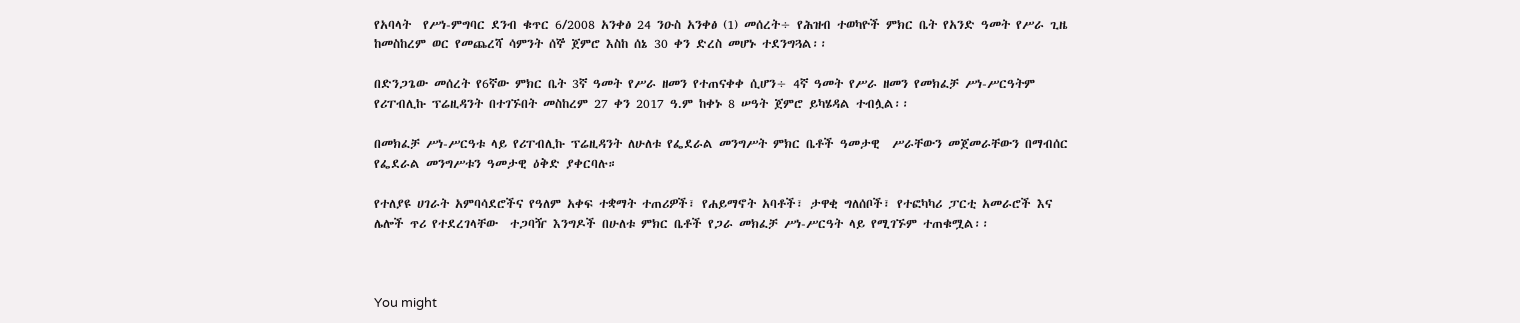የአባላት  የሥነ-ምግባር ደንብ ቁጥር 6/2008 አንቀፅ 24 ንዑስ አንቀፅ (1) መሰረት÷ የሕዝብ ተወካዮች ምክር ቤት የአንድ ዓመት የሥራ ጊዜ  ከመስከረም ወር የመጨረሻ ሳምንት ሰኞ ጀምሮ እስከ ሰኔ 30 ቀን ድረስ መሆኑ ተደንግጓል፡፡

በድንጋጌው መሰረት የ6ኛው ምክር ቤት 3ኛ ዓመት የሥራ ዘመን የተጠናቀቀ ሲሆን÷ 4ኛ ዓመት የሥራ ዘመን የመክፈቻ ሥነ-ሥርዓትም የሪፐብሊኩ ፕሬዚዳንት በተገኙበት መስከረም 27 ቀን 2017 ዓ.ም ከቀኑ 8 ሠዓት ጀምሮ ይካሄዳል ተብሏል፡፡

በመክፈቻ ሥነ-ሥርዓቱ ላይ የሪፐብሊኩ ፕሬዚዳንት ለሁለቱ የፌደራል መንግሥት ምክር ቤቶች ዓመታዊ  ሥራቸውን መጀመራቸውን በማብሰር የፌደራል መንግሥቱን ዓመታዊ ዕቅድ ያቀርባሉ።

የተለያዩ ሀገራት አምባሳደሮችና የዓለም አቀፍ ተቋማት ተጠሪዎች፣ የሐይማኖት አባቶች፣ ታዋቂ ግለሰቦች፣ የተፎካካሪ ፓርቲ አመራሮች እና ሌሎች ጥሪ የተደረገላቸው  ተጋባዥ እንግዶች በሁለቱ ምክር ቤቶች የጋራ መክፈቻ ሥነ-ሥርዓት ላይ የሚገኙም ተጠቁሟል፡፡



You might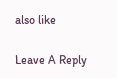also like

Leave A Reply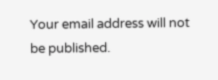Your email address will not be published.